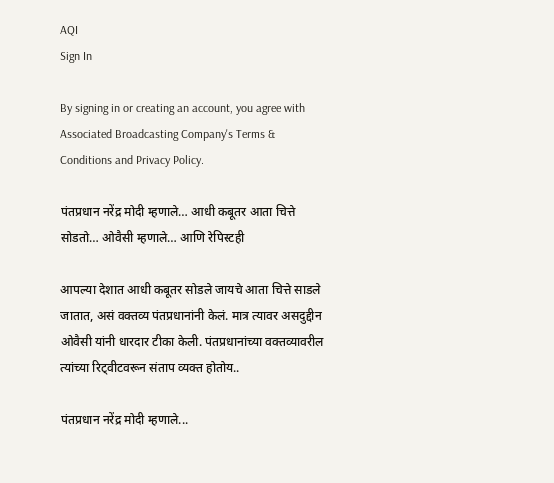AQI
Sign In

By signing in or creating an account, you agree with Associated Broadcasting Company's Terms & Conditions and Privacy Policy.

पंतप्रधान नरेंद्र मोदी म्हणाले… आधी कबूतर आता चित्ते सोडतो… ओवैसी म्हणाले… आणि रेपिस्टही

आपल्या देशात आधी कबूतर सोडले जायचे आता चित्ते साडले जातात, असं वक्तव्य पंतप्रधानांनी केलं. मात्र त्यावर असदुद्दीन ओवैसी यांनी धारदार टीका केली. पंतप्रधानांच्या वक्तव्यावरील त्यांच्या रिट्वीटवरून संताप व्यक्त होतोय..

पंतप्रधान नरेंद्र मोदी म्हणाले...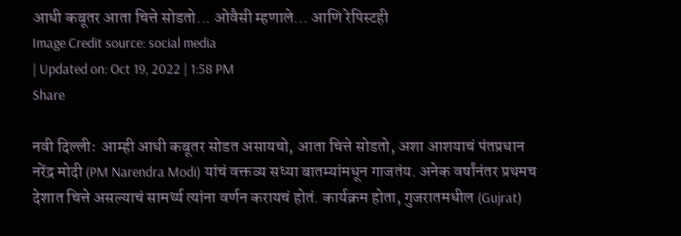आधी कबूतर आता चित्ते सोडतो... ओवैसी म्हणाले... आणि रेपिस्टही
Image Credit source: social media
| Updated on: Oct 19, 2022 | 1:58 PM
Share

नवी दिल्लीः  आम्ही आधी कबूतर सोडत असायचो, आता चित्ते सोडतो, अशा आशयाचं पंतप्रधान नरेंद्र मोदी (PM Narendra Modi) यांचं वक्तव्य सध्या बातम्यांमधून गाजतंय. अनेक वर्षांनंतर प्रथमच देशात चित्ते असल्याचं सामर्थ्य त्यांना वर्णन करायचं होतं. कार्यक्रम होता, गुजरातमधील (Gujrat)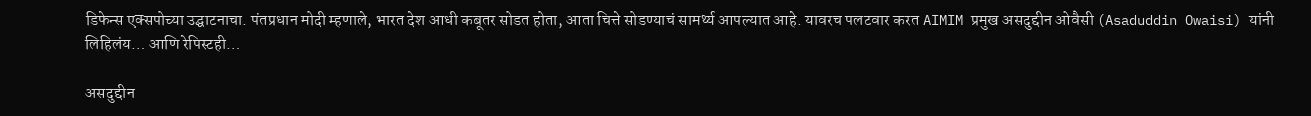डिफेन्स एक्सपोच्या उद्घाटनाचा. पंतप्रधान मोदी म्हणाले, भारत देश आधी कबूतर सोडत होता, आता चित्ते सोडण्याचं सामर्थ्य आपल्यात आहे. यावरच पलटवार करत AIMIM प्रमुख असदुद्दीन ओवैसी (Asaduddin Owaisi) यांनी लिहिलंय… आणि रेपिस्टही…

असदुद्दीन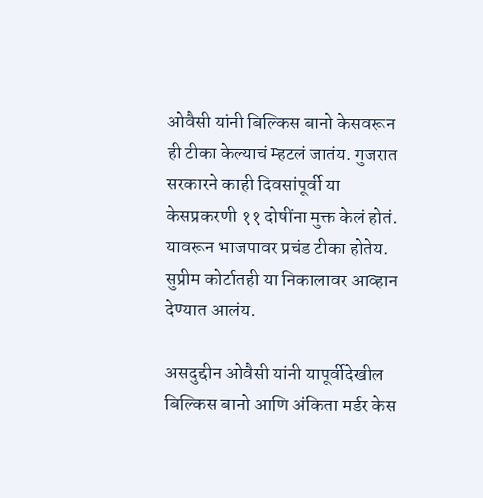ओवैसी यांनी बिल्किस बानो केसवरून ही टीका केल्याचं म्हटलं जातंय. गुजरात सरकारने काही दिवसांपूर्वी या केसप्रकरणी ११ दोषींना मुक्त केलं होतं. यावरून भाजपावर प्रचंड टीका होतेय. सुप्रीम कोर्टातही या निकालावर आव्हान देण्यात आलंय.

असदुद्दीन ओवैसी यांनी यापूर्वीदेखील बिल्किस बानो आणि अंकिता मर्डर केस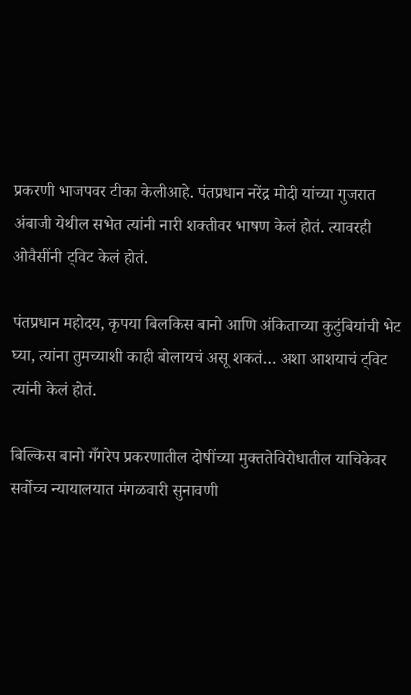प्रकरणी भाजपवर टीका केलीआहे. पंतप्रधान नरेंद्र मोदी यांच्या गुजरात अंबाजी येथील सभेत त्यांनी नारी शक्तीवर भाषण केलं होतं. त्यावरही ओवैसींनी ट्विट केलं होतं.

पंतप्रधान महोदय, कृपया बिलकिस बानो आणि अंकिताच्या कुटुंबियांची भेट घ्या, त्यांना तुमच्याशी काही बोलायचं असू शकतं… अशा आशयाचं ट्विट त्यांनी केलं होतं.

बिल्किस बानो गँगरेप प्रकरणातील दोषींच्या मुक्ततेविरोधातील याचिकेवर सर्वोच्च न्यायालयात मंगळवारी सुनावणी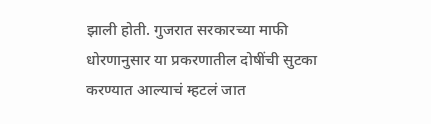झाली होती. गुजरात सरकारच्या माफी धोरणानुसार या प्रकरणातील दोषींची सुटका करण्यात आल्याचं म्हटलं जात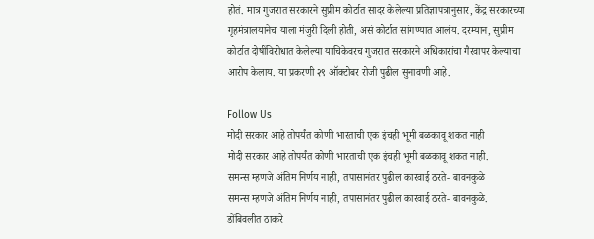होतं. मात्र गुजरात सरकारने सुप्रीम कोर्टात सादर केलेल्या प्रतिज्ञापत्रानुसार, केंद्र सरकारच्या गृहमंत्रालयानेच याला मंजुरी दिली होती, असं कोर्टात सांगण्यात आलंय. दरम्यान, सुप्रीम कोर्टात दोषींविरोधात केलेल्या याचिकेवरच गुजरात सरकारने अधिकारांचा गैरवापर केल्याचा आरोप केलाय. या प्रकरणी २९ ऑक्टोबर रोजी पुढील सुनावणी आहे.

Follow Us
मोदी सरकार आहे तोपर्यंत कोणी भारताची एक इंचही भूमी बळकावू शकत नाही
मोदी सरकार आहे तोपर्यंत कोणी भारताची एक इंचही भूमी बळकावू शकत नाही.
समन्स म्हणजे अंतिम निर्णय नाही, तपासानंतर पुढील कारवाई ठरते- बावनकुळे
समन्स म्हणजे अंतिम निर्णय नाही, तपासानंतर पुढील कारवाई ठरते- बावनकुळे.
डोंबिवलीत ठाकरे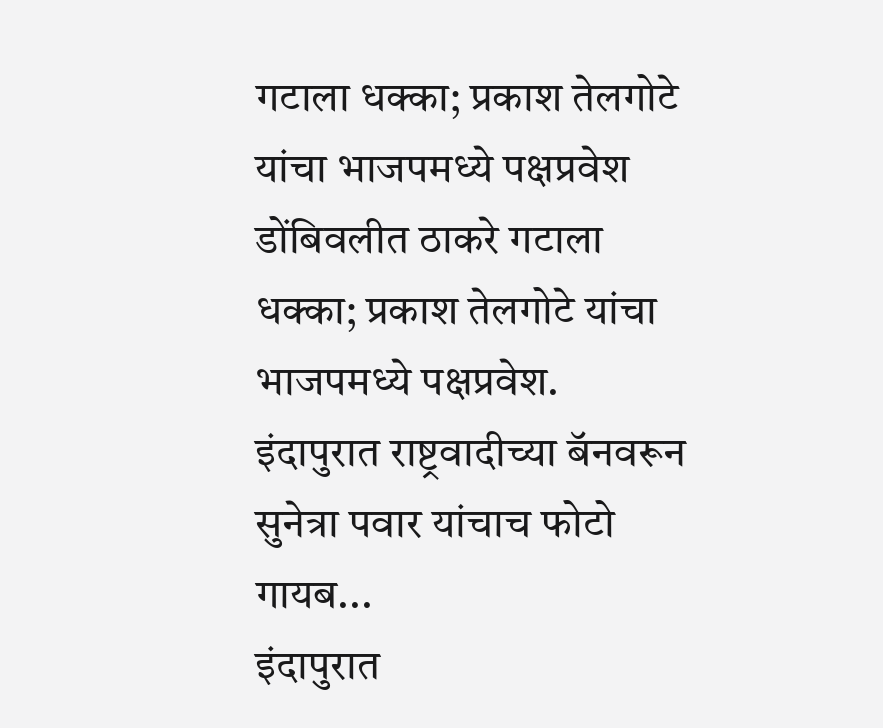गटाला धक्का; प्रकाश तेलगोटे यांचा भाजपमध्ये पक्षप्रवेश
डोंबिवलीत ठाकरे गटाला धक्का; प्रकाश तेलगोटे यांचा भाजपमध्ये पक्षप्रवेश.
इंदापुरात राष्ट्रवादीच्या बॅनवरून सुनेत्रा पवार यांचाच फोटो गायब...
इंदापुरात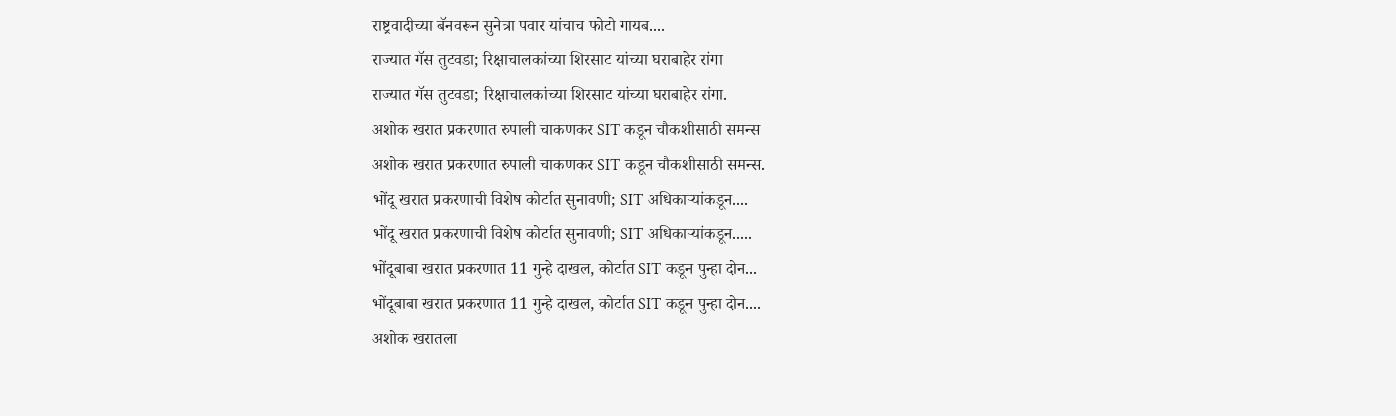राष्ट्रवादीच्या बॅनवरून सुनेत्रा पवार यांचाच फोटो गायब....
राज्यात गॅस तुटवडा; रिक्षाचालकांच्या शिरसाट यांच्या घराबाहेर रांगा
राज्यात गॅस तुटवडा; रिक्षाचालकांच्या शिरसाट यांच्या घराबाहेर रांगा.
अशोक खरात प्रकरणात रुपाली चाकणकर SIT कडून चौकशीसाठी समन्स
अशोक खरात प्रकरणात रुपाली चाकणकर SIT कडून चौकशीसाठी समन्स.
भोंदू खरात प्रकरणाची विशेष कोर्टात सुनावणी; SIT अधिकाऱ्यांकडून....
भोंदू खरात प्रकरणाची विशेष कोर्टात सुनावणी; SIT अधिकाऱ्यांकडून.....
भोंदूबाबा खरात प्रकरणात 11 गुन्हे दाखल, कोर्टात SIT कडून पुन्हा दोन...
भोंदूबाबा खरात प्रकरणात 11 गुन्हे दाखल, कोर्टात SIT कडून पुन्हा दोन....
अशोक खरातला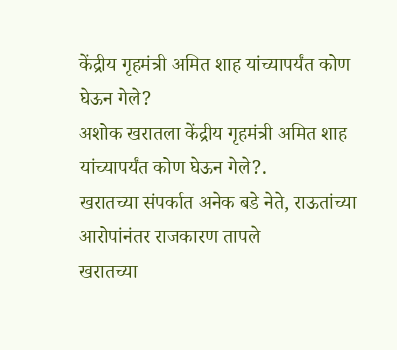केंद्रीय गृहमंत्री अमित शाह यांच्यापर्यंत कोण घेऊन गेले?
अशोक खरातला केंद्रीय गृहमंत्री अमित शाह यांच्यापर्यंत कोण घेऊन गेले?.
खरातच्या संपर्कात अनेक बडे नेते, राऊतांच्या आरोपांनंतर राजकारण तापले
खरातच्या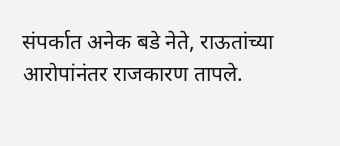संपर्कात अनेक बडे नेते, राऊतांच्या आरोपांनंतर राजकारण तापले.